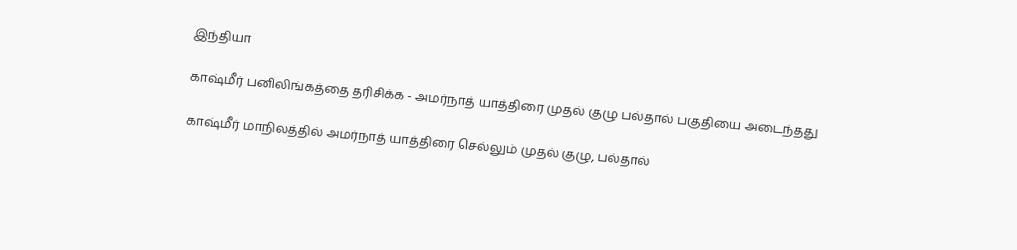இந்தியா

காஷ்மீர் பனிலிங்கத்தை தரிசிக்க - அமர்நாத் யாத்திரை முதல் குழு பல்தால் பகுதியை அடைந்தது

காஷ்மீர் மாநிலத்தில் அமர்நாத் யாத்திரை செல்லும் முதல் குழு, பல்தால்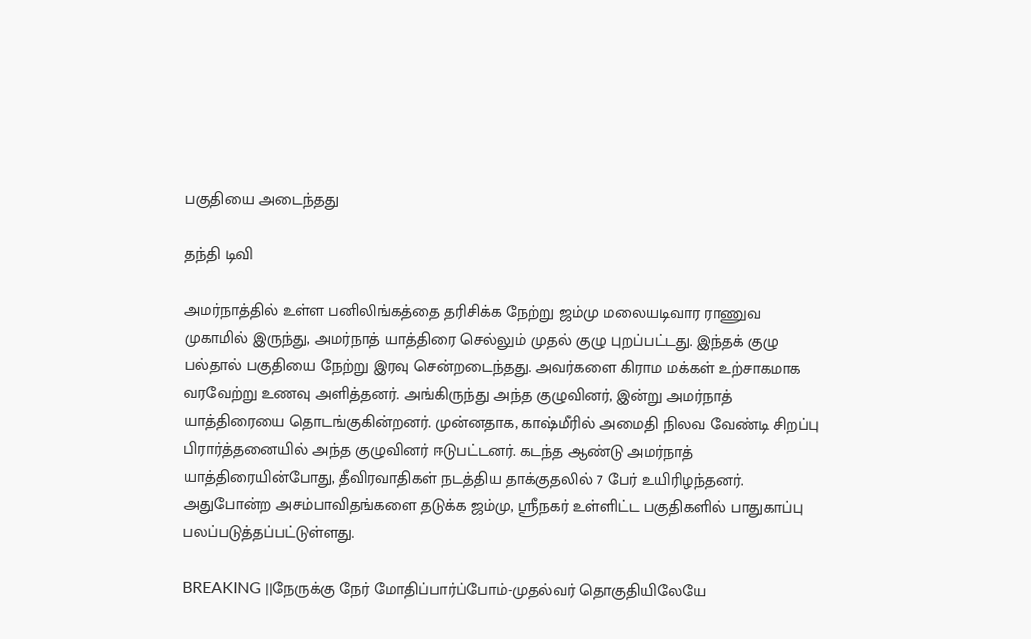பகுதியை அடைந்தது

தந்தி டிவி

அமர்நாத்தில் உள்ள பனிலிங்கத்தை தரிசிக்க நேற்று ஜம்மு மலையடிவார ராணுவ முகாமில் இருந்து, அமர்நாத் யாத்திரை செல்லும் முதல் குழு புறப்பட்டது. இந்தக் குழு பல்தால் பகுதியை நேற்று இரவு சென்றடைந்தது. அவர்களை கிராம மக்கள் உற்சாகமாக வரவேற்று உணவு அளித்தனர். அங்கிருந்து அந்த குழுவினர், இன்று அமர்நாத் யாத்திரையை தொடங்குகின்றனர். முன்னதாக, காஷ்மீரில் அமைதி நிலவ வேண்டி சிறப்பு பிரார்த்தனையில் அந்த குழுவினர் ஈடுபட்டனர். கடந்த ஆண்டு அமர்நாத் யாத்திரையின்போது, தீவிரவாதிகள் நடத்திய தாக்குதலில் 7 பேர் உயிரிழந்தனர். அதுபோன்ற அசம்பாவிதங்களை தடுக்க ஜம்மு, ஸ்ரீநகர் உள்ளிட்ட பகுதிகளில் பாதுகாப்பு பலப்படுத்தப்பட்டுள்ளது.

BREAKING ||நேருக்கு நேர் மோதிப்பார்ப்போம்-முதல்வர் தொகுதியிலேயே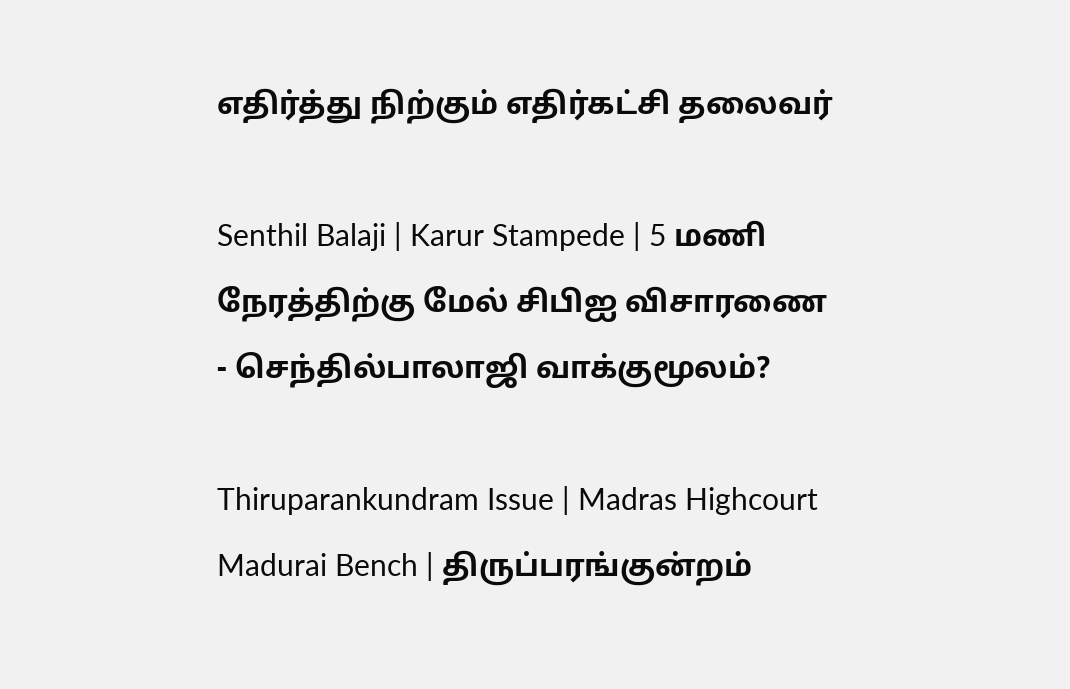எதிர்த்து நிற்கும் எதிர்கட்சி தலைவர்

Senthil Balaji | Karur Stampede | 5 மணி நேரத்திற்கு மேல் சிபிஐ விசாரணை - செந்தில்பாலாஜி வாக்குமூலம்?

Thiruparankundram Issue | Madras Highcourt Madurai Bench | திருப்பரங்குன்றம்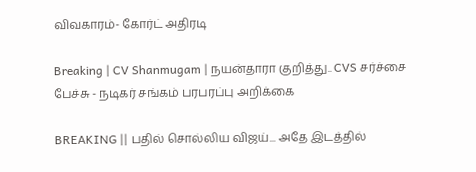விவகாரம்- கோர்ட் அதிரடி

Breaking | CV Shanmugam | நயன்தாரா குறித்து.. CVS சர்ச்சை பேச்சு - நடிகர் சங்கம் பரபரப்பு அறிக்கை

BREAKING || பதில் சொல்லிய விஜய்... அதே இடத்தில்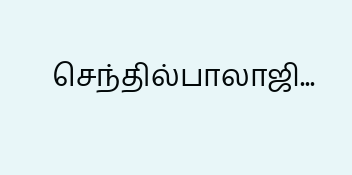செந்தில்பாலாஜி...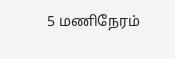5 மணிநேரம்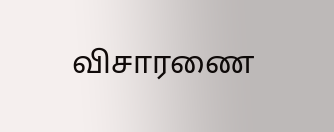விசாரணை